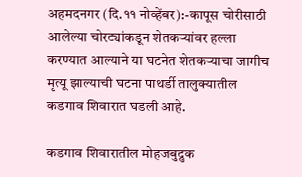अहमदनगर (दि.११ नोव्हेंबर):-कापूस चोरीसाठी आलेल्या चोरट्यांकडून शेतकऱ्यांवर हल्ला करण्यात आल्याने या घटनेत शेतकऱ्याचा जागीच मृत्यू झाल्याची घटना पाथर्डी तालुक्यातील कडगाव शिवारात घडली आहे.

कडगाव शिवारातील मोहजबुद्रुक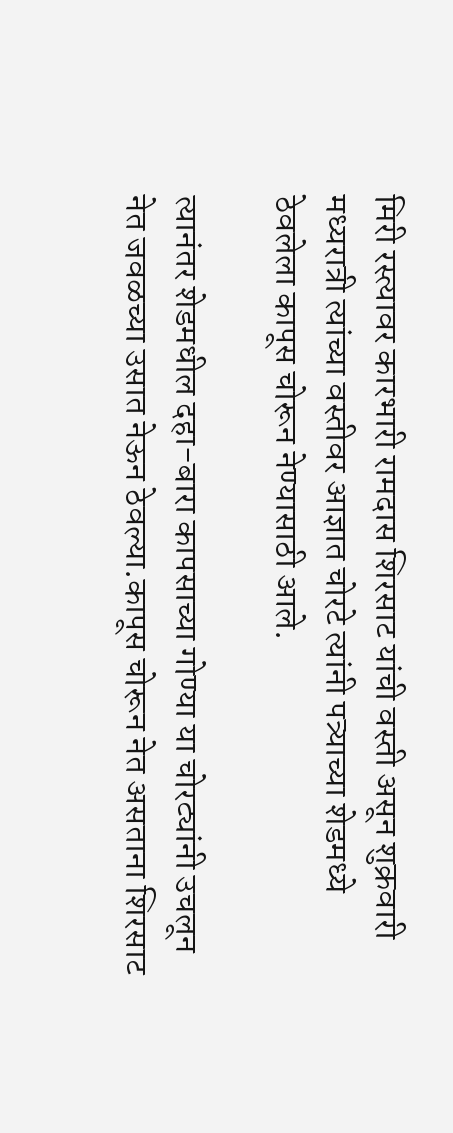मिरी रस्त्यावर कारभारी रामदास शिरसाट यांची वस्ती असून शुक्रवारी मध्यरात्री त्यांच्या वस्तीवर आज्ञात चोरटे त्यांनी पत्र्याच्या शेडमध्ये ठेवलेला कापूस चोरून नेण्यासाठी आले.

त्यानंतर शेडमधील दहा-बारा कापसाच्या गोण्या या चोरट्यांनी उचलून नेत जवळच्या उसात नेऊन ठेवल्या.कापूस चोरून नेत असताना शिरसाट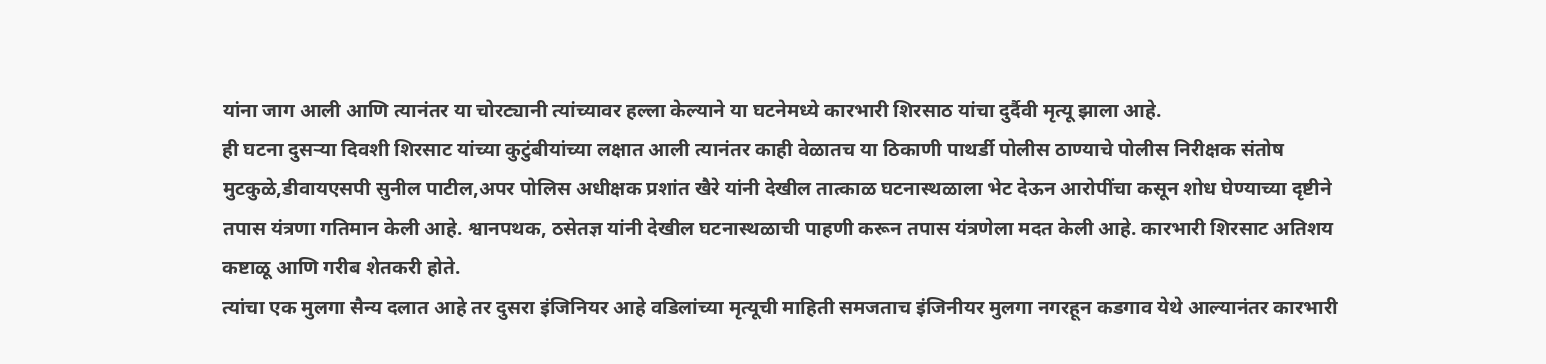यांना जाग आली आणि त्यानंतर या चोरट्यानी त्यांच्यावर हल्ला केल्याने या घटनेमध्ये कारभारी शिरसाठ यांचा दुर्दैवी मृत्यू झाला आहे.
ही घटना दुसऱ्या दिवशी शिरसाट यांच्या कुटुंबीयांच्या लक्षात आली त्यानंतर काही वेळातच या ठिकाणी पाथर्डी पोलीस ठाण्याचे पोलीस निरीक्षक संतोष मुटकुळे,डीवायएसपी सुनील पाटील,अपर पोलिस अधीक्षक प्रशांत खैरे यांनी देखील तात्काळ घटनास्थळाला भेट देऊन आरोपींचा कसून शोध घेण्याच्या दृष्टीने तपास यंत्रणा गतिमान केली आहे. श्वानपथक, ठसेतज्ञ यांनी देखील घटनास्थळाची पाहणी करून तपास यंत्रणेला मदत केली आहे. कारभारी शिरसाट अतिशय कष्टाळू आणि गरीब शेतकरी होते.
त्यांचा एक मुलगा सैन्य दलात आहे तर दुसरा इंजिनियर आहे वडिलांच्या मृत्यूची माहिती समजताच इंजिनीयर मुलगा नगरहून कडगाव येथे आल्यानंतर कारभारी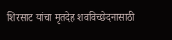शिरसाट यांचा मृतदेह शवविच्छेदनासाठी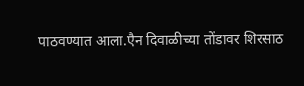पाठवण्यात आला.एैन दिवाळीच्या तोंडावर शिरसाठ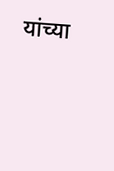यांच्या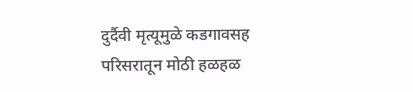दुर्दैवी मृत्यूमुळे कडगावसह परिसरातून मोठी हळहळ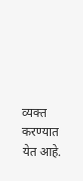व्यक्त करण्यात येत आहे.